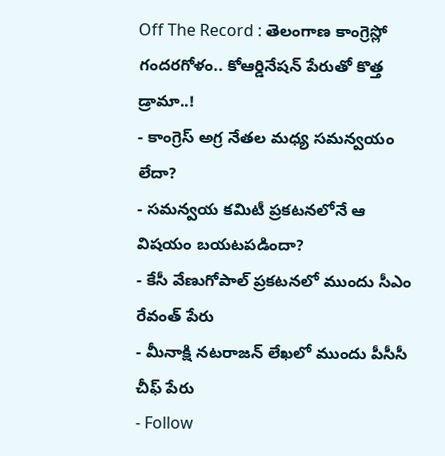Off The Record : తెలంగాణ కాంగ్రెస్లో గందరగోళం.. కోఆర్డినేషన్ పేరుతో కొత్త డ్రామా..!
- కాంగ్రెస్ అగ్ర నేతల మధ్య సమన్వయం లేదా?
- సమన్వయ కమిటీ ప్రకటనలోనే ఆ విషయం బయటపడిందా?
- కేసీ వేణుగోపాల్ ప్రకటనలో ముందు సీఎం రేవంత్ పేరు
- మీనాక్షి నటరాజన్ లేఖలో ముందు పీసీసీ చీఫ్ పేరు
- Follow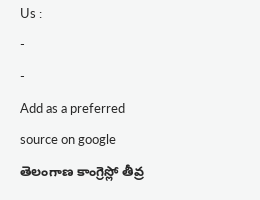Us :
-
-
Add as a preferred
source on google
తెలంగాణ కాంగ్రెస్లో తీవ్ర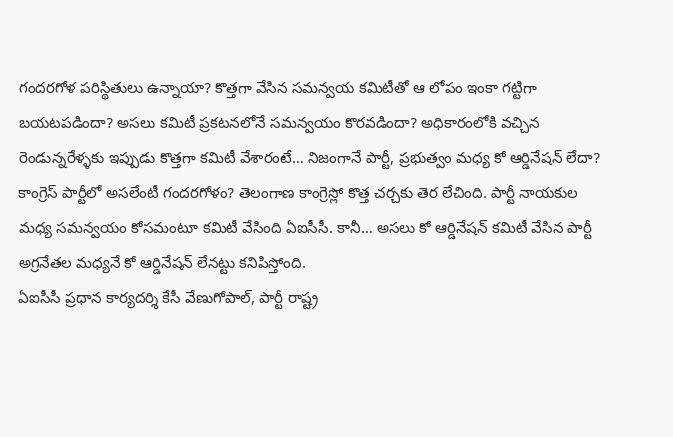గందరగోళ పరిస్థితులు ఉన్నాయా? కొత్తగా వేసిన సమన్వయ కమిటీతో ఆ లోపం ఇంకా గట్టిగా బయటపడిందా? అసలు కమిటీ ప్రకటనలోనే సమన్వయం కొరవడిందా? అధికారంలోకి వచ్చిన రెండున్నరేళ్ళకు ఇప్పుడు కొత్తగా కమిటీ వేశారంటే… నిజంగానే పార్టీ, ప్రభుత్వం మధ్య కో ఆర్డినేషన్ లేదా? కాంగ్రెస్ పార్టీలో అసలేంటీ గందరగోళం? తెలంగాణ కాంగ్రెస్లో కొత్త చర్చకు తెర లేచింది. పార్టీ నాయకుల మధ్య సమన్వయం కోసమంటూ కమిటీ వేసింది ఏఐసీసీ. కానీ… అసలు కో ఆర్డినేషన్ కమిటీ వేసిన పార్టీ అగ్రనేతల మధ్యనే కో ఆర్డినేషన్ లేనట్టు కనిపిస్తోంది.
ఏఐసీసీ ప్రధాన కార్యదర్శి కేసీ వేణుగోపాల్, పార్టీ రాష్ట్ర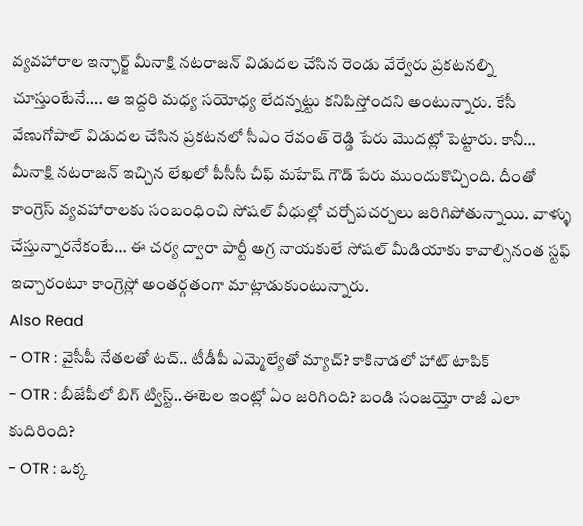వ్యవహారాల ఇన్ఛార్జ్ మీనాక్షి నటరాజన్ విడుదల చేసిన రెండు వేర్వేరు ప్రకటనల్ని చూస్తుంటేనే…. ఆ ఇద్దరి మధ్య సయోధ్య లేదన్నట్టు కనిపిస్తోందని అంటున్నారు. కేసీ వేణుగోపాల్ విడుదల చేసిన ప్రకటనలో సీఎం రేవంత్ రెడ్డి పేరు మొదట్లో పెట్టారు. కానీ… మీనాక్షి నటరాజన్ ఇచ్చిన లేఖలో పీసీసీ చీఫ్ మహేష్ గౌడ్ పేరు ముందుకొచ్చింది. దీంతో కాంగ్రెస్ వ్యవహారాలకు సంబంధించి సోషల్ వీధుల్లో చర్చోపచర్చలు జరిగిపోతున్నాయి. వాళ్ళు చేస్తున్నారనేకంటే… ఈ చర్య ద్వారా పార్టీ అగ్ర నాయకులే సోషల్ మీడియాకు కావాల్సినంత స్టఫ్ ఇచ్చారంటూ కాంగ్రెస్లో అంతర్గతంగా మాట్లాడుకుంటున్నారు.
Also Read
- OTR : వైసీపీ నేతలతో టచ్.. టీడీపీ ఎమ్మెల్యేతో మ్యాచ్? కాకినాడలో హాట్ టాపిక్
- OTR : బీజేపీలో బిగ్ ట్విస్ట్..ఈటెల ఇంట్లో ఏం జరిగింది? బండి సంజయ్తో రాజీ ఎలా కుదిరింది?
- OTR : ఒక్క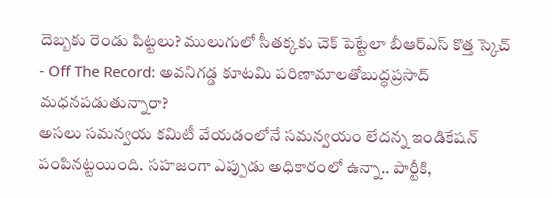దెబ్బకు రెండు పిట్టలు? ములుగులో సీతక్కకు చెక్ పెట్టేలా బీఆర్ఎస్ కొత్త స్కెచ్
- Off The Record: అవనిగడ్డ కూటమి పరిణామాలతోబుద్ధప్రసాద్ మధనపడుతున్నారా?
అసలు సమన్వయ కమిటీ వేయడంలోనే సమన్వయం లేదన్న ఇండికేషన్ పంపినట్టయింది. సహజంగా ఎప్పుడు అధికారంలో ఉన్నా.. పార్టీకి,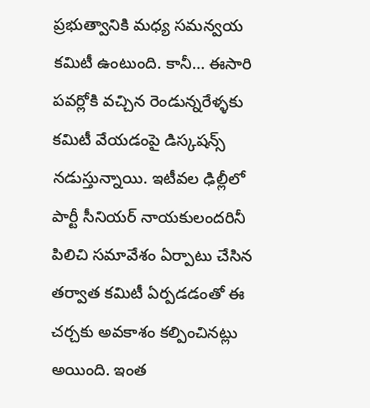ప్రభుత్వానికి మధ్య సమన్వయ కమిటీ ఉంటుంది. కానీ… ఈసారి పవర్లోకి వచ్చిన రెండున్నరేళ్ళకు కమిటీ వేయడంపై డిస్కషన్స్ నడుస్తున్నాయి. ఇటీవల ఢిల్లీలో పార్టీ సీనియర్ నాయకులందరినీ పిలిచి సమావేశం ఏర్పాటు చేసిన తర్వాత కమిటీ ఏర్పడడంతో ఈ చర్చకు అవకాశం కల్పించినట్లు అయింది. ఇంత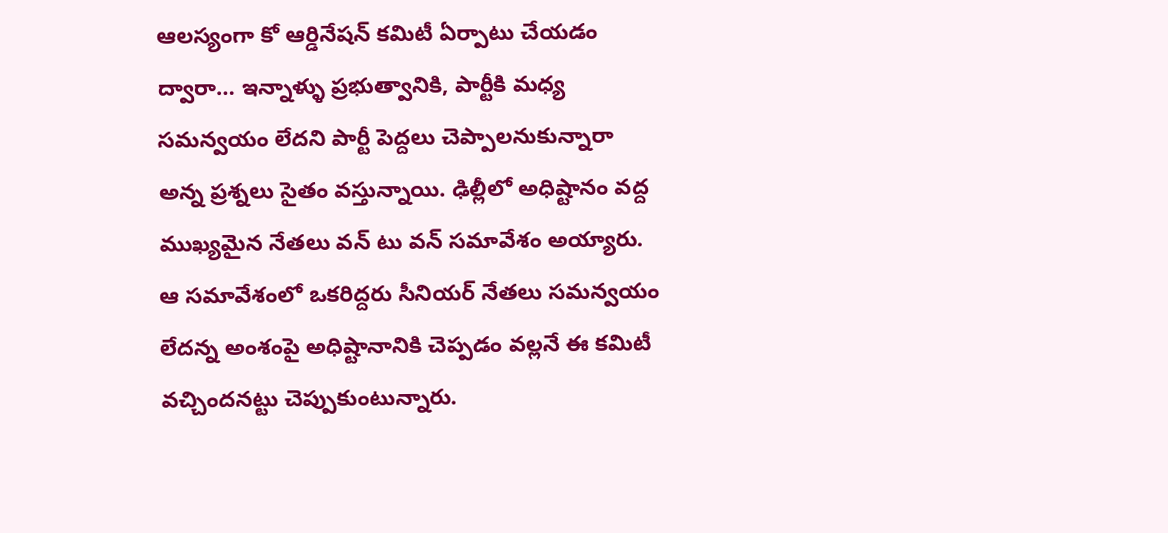ఆలస్యంగా కో ఆర్డినేషన్ కమిటీ ఏర్పాటు చేయడం ద్వారా… ఇన్నాళ్ళు ప్రభుత్వానికి, పార్టీకి మధ్య సమన్వయం లేదని పార్టీ పెద్దలు చెప్పాలనుకున్నారా అన్న ప్రశ్నలు సైతం వస్తున్నాయి. ఢిల్లీలో అధిష్టానం వద్ద ముఖ్యమైన నేతలు వన్ టు వన్ సమావేశం అయ్యారు. ఆ సమావేశంలో ఒకరిద్దరు సీనియర్ నేతలు సమన్వయం లేదన్న అంశంపై అధిష్టానానికి చెప్పడం వల్లనే ఈ కమిటీ వచ్చిందనట్టు చెప్పుకుంటున్నారు.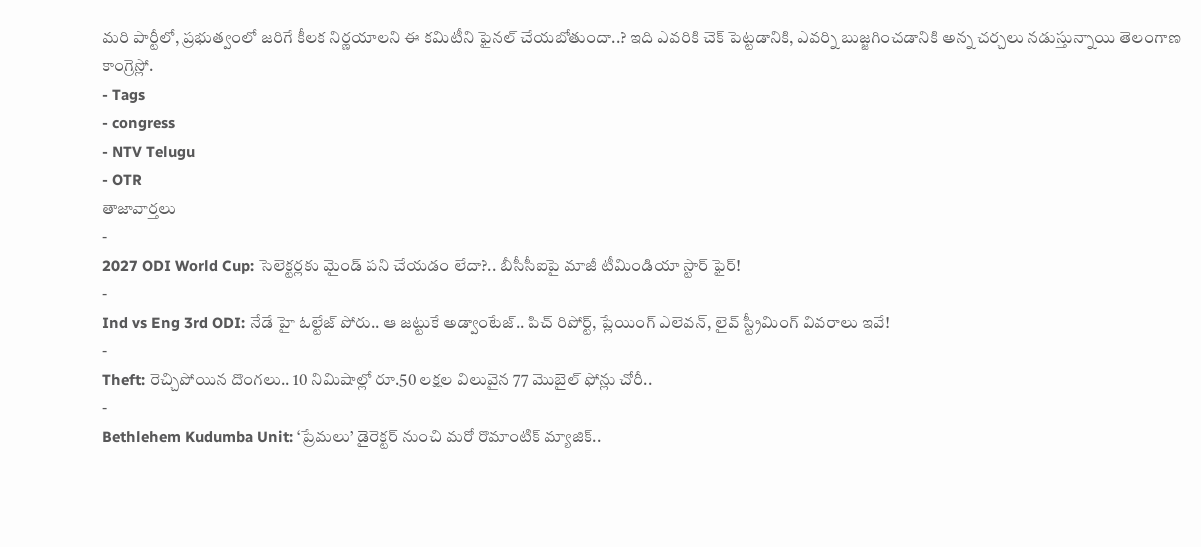మరి పార్టీలో, ప్రభుత్వంలో జరిగే కీలక నిర్ణయాలని ఈ కమిటీని ఫైనల్ చేయబోతుందా..? ఇది ఎవరికి చెక్ పెట్టడానికి, ఎవర్ని బుజ్జగించడానికి అన్న చర్చలు నడుస్తున్నాయి తెలంగాణ కాంగ్రెస్లో.
- Tags
- congress
- NTV Telugu
- OTR
తాజావార్తలు
-
2027 ODI World Cup: సెలెక్టర్లకు మైండ్ పని చేయడం లేదా?.. బీసీసీఐపై మాజీ టీమిండియా స్టార్ ఫైర్!
-
Ind vs Eng 3rd ODI: నేడే హై ఓల్టేజ్ పోరు.. ఆ జట్టుకే అడ్వాంటేజ్.. పిచ్ రిపోర్ట్, ప్లేయింగ్ ఎలెవన్, లైవ్ స్ట్రీమింగ్ వివరాలు ఇవే!
-
Theft: రెచ్చిపోయిన దొంగలు.. 10 నిమిషాల్లో రూ.50 లక్షల విలువైన 77 మొబైల్ ఫోన్లు చోరీ..
-
Bethlehem Kudumba Unit: ‘ప్రేమలు’ డైరెక్టర్ నుంచి మరో రొమాంటిక్ మ్యాజిక్..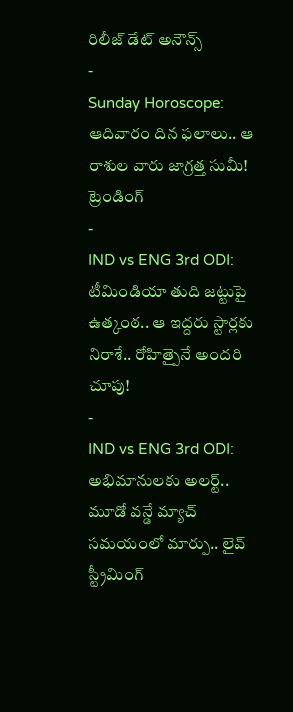రిలీజ్ డేట్ అనౌన్స్
-
Sunday Horoscope: ఆదివారం దిన ఫలాలు.. ఆ రాశుల వారు జాగ్రత్త సుమీ!
ట్రెండింగ్
-
IND vs ENG 3rd ODI: టీమిండియా తుది జట్టుపై ఉత్కంఠ.. ఆ ఇద్దరు స్టార్లకు నిరాశే.. రోహిత్పైనే అందరి చూపు!
-
IND vs ENG 3rd ODI: అభిమానులకు అలర్ట్.. మూడో వన్డే మ్యాచ్ సమయంలో మార్పు.. లైవ్ స్ట్రీమింగ్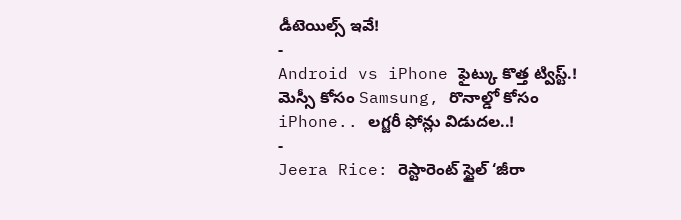డీటెయిల్స్ ఇవే!
-
Android vs iPhone ఫైట్కు కొత్త ట్విస్ట్.! మెస్సీ కోసం Samsung, రొనాల్డో కోసం iPhone.. లగ్జరీ ఫోన్లు విడుదల..!
-
Jeera Rice: రెస్టారెంట్ స్టైల్ ‘జీరా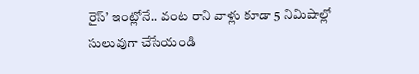రైస్’ ఇంట్లోనే.. వంట రాని వాళ్లు కూడా 5 నిమిషాల్లో సులువుగా చేసేయండి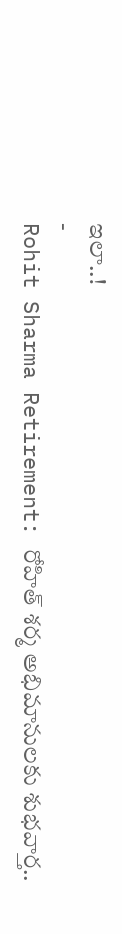ఇలా..!
-
Rohit Sharma Retirement: రోహిత్ శర్మ అభిమానులకు శుభవార్త..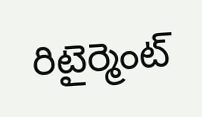రిటైర్మెంట్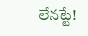లేనట్టే!